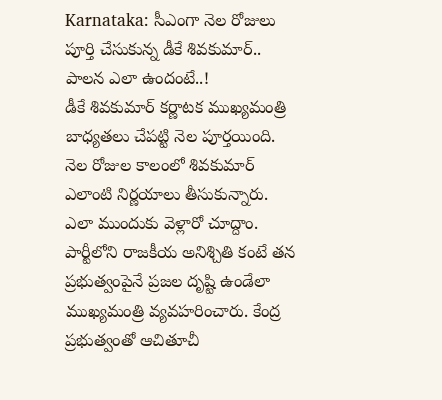Karnataka: సీఎంగా నెల రోజులు పూర్తి చేసుకున్న డీకే శివకుమార్.. పాలన ఎలా ఉందంటే..!
డీకే శివకుమార్ కర్ణాటక ముఖ్యమంత్రి బాధ్యతలు చేపట్టి నెల పూర్తయింది. నెల రోజుల కాలంలో శివకుమార్ ఎలాంటి నిర్ణయాలు తీసుకున్నారు. ఎలా ముందుకు వెళ్లారో చూద్దాం. పార్టీలోని రాజకీయ అనిశ్చితి కంటే తన ప్రభుత్వంపైనే ప్రజల దృష్టి ఉండేలా ముఖ్యమంత్రి వ్యవహరించారు. కేంద్ర ప్రభుత్వంతో ఆచితూచీ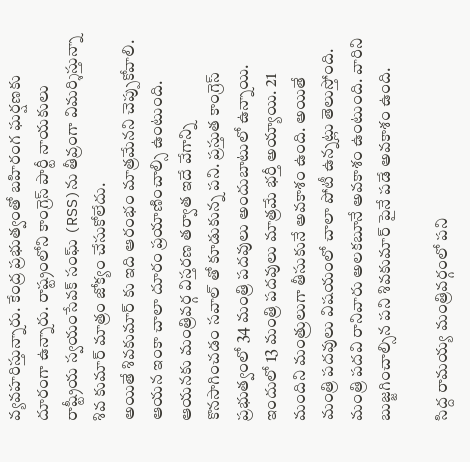వ్యవహరిస్తున్నారు. కేంద్ర ప్రభుత్వంతో బహిరంగ ఘర్షణకు దూరంగా ఉన్నారు. రాష్ట్రంలోని కాంగ్రెస్ పార్టీ నాయకులు రాష్ట్రీయ స్వయంసేవక్ సంఘ్ (RSS)ను తీవ్రంగా విమర్శిస్తున్నా శివ కుమార్ మాత్రం జోక్యం చేసుకోలేదు.
అయితే శివకుమార్ కు ఇది ఆరంభం మాత్రమేనని చెప్పుకోవాలి. ఆయన ఇంకా చాలా దూరం ప్రయాణించాల్సి ఉంటుంది. ఆయనకు మంత్రివర్గ విస్తరణ తర్వాత ఇదే వేగాన్ని కొనసాగించడం సవాల్ తో కూడుకున్న పని. ప్రస్తుత కాంగ్రెస్ ప్రభుత్వంలో 34 మంత్రి పదవులు అందుబాటులో ఉన్నాయి. ఇందులో 13 మంత్రి పదవులు మాత్రమే భర్తీ అయ్యాయి. 21 మందిని మంత్రులుగా తీసుకునే అవకాశం ఉంది. అయితే మంత్రి పదవులు విషయంలో చాలా పోటీ ఉన్నట్లు తెలుస్తోంది. మంత్రి పదవి రానివారు అలకబూనే అవకాశం ఉంటుంది. వారిని బుజ్జగించాల్సిన పని శివకుమార్ పైనే పడే అవకాశం ఉంది.

సిద్ద రామయ్య మంత్రివర్గంలో పని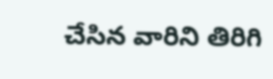చేసిన వారిని తిరిగి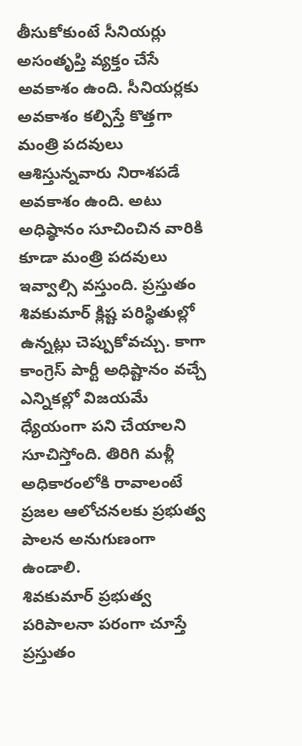తీసుకోకుంటే సీనియర్లు అసంతృప్తి వ్యక్తం చేసే అవకాశం ఉంది. సీనియర్లకు అవకాశం కల్పిస్తే కొత్తగా మంత్రి పదవులు ఆశిస్తున్నవారు నిరాశపడే అవకాశం ఉంది. అటు అధిష్ఠానం సూచించిన వారికి కూడా మంత్రి పదవులు ఇవ్వాల్సి వస్తుంది. ప్రస్తుతం శివకుమార్ క్లిష్ట పరిస్థితుల్లో ఉన్నట్లు చెప్పుకోవచ్చు. కాగా కాంగ్రెస్ పార్టీ అధిష్టానం వచ్చే ఎన్నికల్లో విజయమే ధ్యేయంగా పని చేయాలని సూచిస్తోంది. తిరిగి మళ్లీ అధికారంలోకి రావాలంటే ప్రజల ఆలోచనలకు ప్రభుత్వ పాలన అనుగుణంగా ఉండాలి.
శివకుమార్ ప్రభుత్వ పరిపాలనా పరంగా చూస్తే ప్రస్తుతం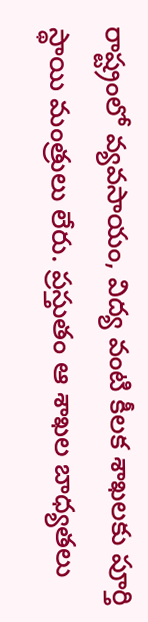రాష్ట్రంలో వ్యవసాయం, విద్య వంటి కీలక శాఖలకు పూర్తి స్థాయి మంత్రులు లేరు. ప్రస్తుతం ఆ శాఖల బాధ్యతలు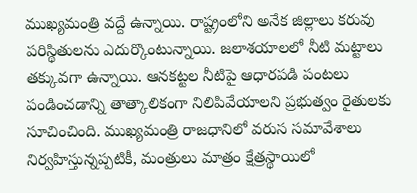ముఖ్యమంత్రి వద్దే ఉన్నాయి. రాష్ట్రంలోని అనేక జిల్లాలు కరువు పరిస్థితులను ఎదుర్కొంటున్నాయి. జలాశయాలలో నీటి మట్టాలు తక్కువగా ఉన్నాయి. ఆనకట్టల నీటిపై ఆధారపడి పంటలు పండించడాన్ని తాత్కాలికంగా నిలిపివేయాలని ప్రభుత్వం రైతులకు సూచించింది. ముఖ్యమంత్రి రాజధానిలో వరుస సమావేశాలు నిర్వహిస్తున్నప్పటికీ, మంత్రులు మాత్రం క్షేత్రస్థాయిలో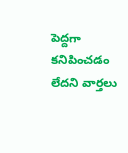పెద్దగా కనిపించడం లేదని వార్తలు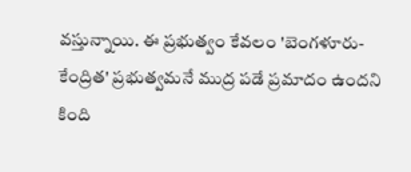వస్తున్నాయి. ఈ ప్రభుత్వం కేవలం 'బెంగళూరు-కేంద్రిత' ప్రభుత్వమనే ముద్ర పడే ప్రమాదం ఉందని కింది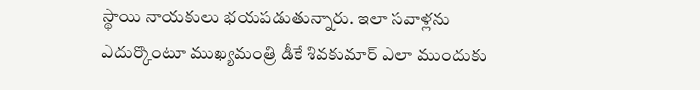స్థాయి నాయకులు భయపడుతున్నారు. ఇలా సవాళ్లను ఎదుర్కొంటూ ముఖ్యమంత్రి డీకే శివకుమార్ ఎలా ముందుకు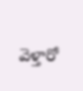వెళ్తారో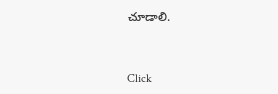చూడాలి.


Click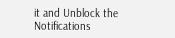it and Unblock the Notifications